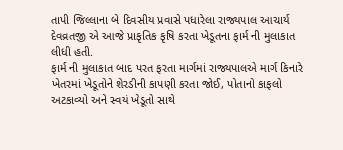તાપી જિલ્લાના બે દિવસીય પ્રવાસે પધારેલા રાજ્યપાલ આચાર્ય દેવવ્રતજી એ આજે પ્રાકૃતિક કૃષિ કરતા ખેડૂતના ફાર્મ ની મુલાકાત લીધી હતી.
ફાર્મ ની મુલાકાત બાદ પરત ફરતા માર્ગમાં રાજ્યપાલએ માર્ગ કિનારે ખેતરમાં ખેડૂતોને શેરડીની કાપણી કરતા જોઈ, પોતાનો કાફલો અટકાવ્યો અને સ્વયં ખેડૂતો સાથે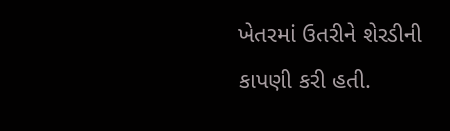ખેતરમાં ઉતરીને શેરડીની કાપણી કરી હતી.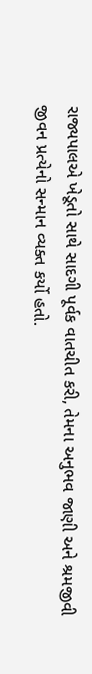રાજ્યપાલએ ખેડૂતો સાથે સાદગી પૂર્વક વાતચીત કરી, તેમના અનુભવ જાણી અને શ્રમજીવી જીવન પ્રત્યેનો સન્માન વ્યક્ત કર્યો હતો.